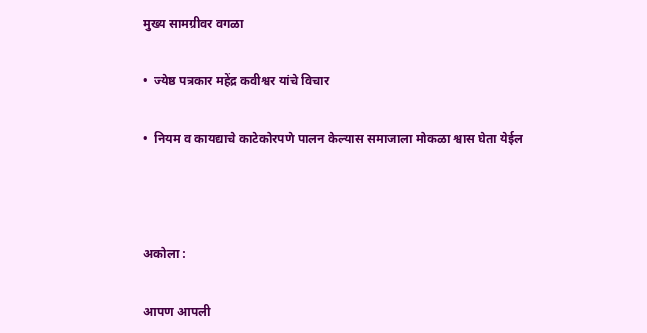मुख्य सामग्रीवर वगळा

•  ज्येष्ठ पत्रकार महेंद्र कवीश्वर यांचे विचार

•  नियम व कायद्याचे काटेकोरपणे पालन केल्यास समाजाला मोकळा श्वास घेता येईल



अकोला :

आपण आपली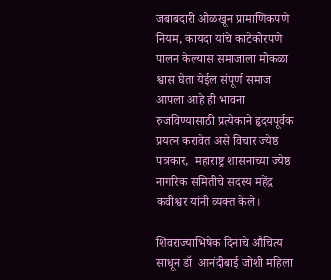जबाबदारी ओळखून प्रामाणिकपणे नियम, कायदा यांचे काटेकोरपणे पालन केल्यास समाजाला मोकळा श्वास घेता येईल संपूर्ण समाज आपला आहे ही भावना रुजविण्यासाठी प्रत्येकाने हृदयपूर्वक प्रयत्न करावेत असे विचार ज्येष्ठ पत्रकार,  महाराष्ट्र शासनाच्या ज्येष्ठ नागरिक समितीचे सदस्य महेंद्र कवीश्वर यांनी व्यक्त केले।

शिवराज्याभिषेक दिनाचे औचित्य साधून डॉ  आनंदीबाई जोशी महिला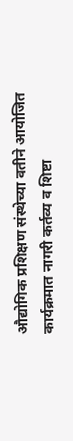औद्योगिक प्रशिक्षण संस्थेच्या वतीने आयोजित कार्यक्रमात नागरी कर्तव्य व शिष्टा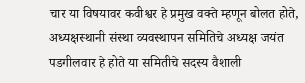चार या विषयावर कवीश्वर हे प्रमुख वक्ते म्हणून बोलत होते, अध्यक्षस्थानी संस्था व्यवस्थापन समितिचे अध्यक्ष जयंत पडगीलवार हे होते या समितीचे सदस्य वैशाली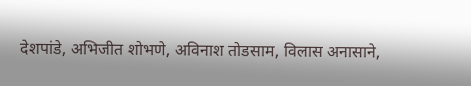देशपांडे, अभिजीत शोभणे, अविनाश तोडसाम, विलास अनासाने,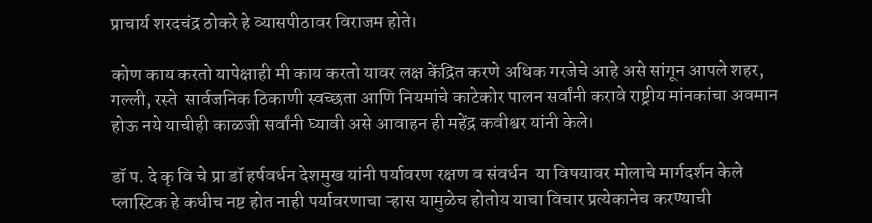प्राचार्य शरदचंद्र ठोकरे हे व्यासपीठावर विराजम होते।

कोण काय करतो यापेक्षाही मी काय करतो यावर लक्ष केंद्रित करणे अधिक गरजेचे आहे असे सांगून आपले शहर, गल्ली, रस्ते  सार्वजनिक ठिकाणी स्वच्छता आणि नियमांचे काटेकोर पालन सर्वांनी करावे राष्ट्रीय मांनकांचा अवमान होऊ नये याचीही काळजी सर्वांनी घ्यावी असे आवाहन ही महेंद्र कवीश्वर यांनी केले।

डॉ प. दे कृ वि चे प्रा डॉ हर्षवर्धन देशमुख यांनी पर्यावरण रक्षण व संवर्धन  या विषयावर मोलाचे मार्गदर्शन केले प्लास्टिक हे कधीच नष्ट होत नाही पर्यावरणाचा ऱ्हास यामुळेच होतोय याचा विचार प्रत्येकानेच करण्याची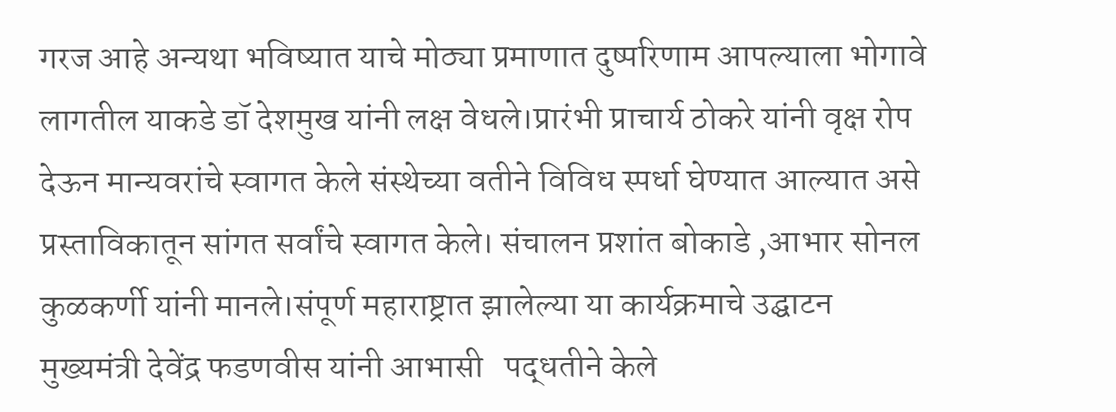गरज आहे अन्यथा भविष्यात याचे मोठ्या प्रमाणात दुष्परिणाम आपल्याला भोगावे लागतील याकडे डॉ देशमुख यांनी लक्ष वेधले।प्रारंभी प्राचार्य ठोकरे यांनी वृक्ष रोप देऊन मान्यवरांचे स्वागत केले संस्थेच्या वतीने विविध स्पर्धा घेण्यात आल्यात असे प्रस्ताविकातून सांगत सर्वांचे स्वागत केले। संचालन प्रशांत बोकाडे ,आभार सोनल कुळकर्णी यांनी मानले।संपूर्ण महाराष्ट्रात झालेल्या या कार्यक्रमाचे उद्घाटन मुख्यमंत्री देवेंद्र फडणवीस यांनी आभासी   पद्धतीने केले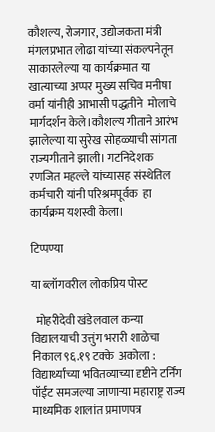कौशल्य, रोजगार, उद्योजकता मंत्री मंगलप्रभात लोढा यांच्या संकल्पनेतून साकारलेल्या या कार्यक्रमात या खात्याच्या अप्पर मुख्य सचिव मनीषा वर्मा यांनीही आभासी पद्धतीने  मोलाचे मार्गदर्शन केले।कौशल्य गीताने आरंभ झालेल्या या सुरेख सोहळ्याची सांगता राज्यगीताने झाली। गटनिदेशक रणजित महल्ले यांच्यासह संस्थेतिल कर्मचारी यांनी परिश्रमपूर्वक  हा कार्यक्रम यशस्वी केला।

टिप्पण्या

या ब्लॉगवरील लोकप्रिय पोस्ट

  मोहरीदेवी खंडेलवाल कन्या विद्यालयाची उत्तुंग भरारी शाळेचा निकाल ९६.१९ टक्के  अकोला : विद्यार्थ्यांच्या भवितव्याच्या दृष्टीने टर्निंग पॉईंट समजल्या जाणाऱ्या महाराष्ट्र राज्य माध्यमिक शालांत प्रमाणपत्र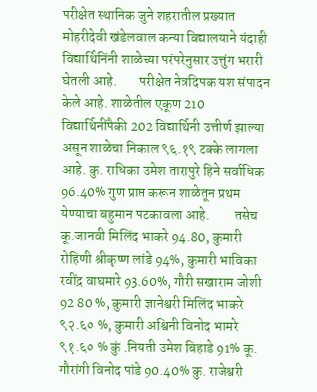परीक्षेत स्थानिक जुने शहरातील प्रख्यात  मोहरीदेवी खंडेलवाल कन्या विद्यालयाने यंदाही विद्यार्थिनिंनी शाळेच्या परंपरेनुसार उत्तुंग भरारी घेतली आहे.        परीक्षेत नेत्रदिपक यश संपादन केले आहे. शाळेतील एकूण 210 विद्यार्थिनींपैकी 202 विद्यार्थिनी उत्तीर्ण झाल्या असून शाळेचा निकाल ९६.१९ टक्के लागला आहे. कु. राधिका उमेश तारापुरे हिने सर्वाधिक 96.40% गुण प्राप्त करून शाळेतून प्रथम येण्याचा बहुमान पटकावला आहे.         तसेच कू.जानवी मिलिंद भाकरे 94.80, कुमारी रोहिणी श्रीकृष्ण लांडे 94%, कुमारी भाविका रवींद्र वाघमारे 93.60%, गौरी सखाराम जोशी 92 80 %, कुमारी ज्ञानेश्वरी मिलिंद भाकरे ९२.६० %, कुमारी अश्विनी विनोद भामरे ९१.६० % कुं .नियती उमेश बिहाडे 91% कू. गौरांगी विनोद पांडे 90.40% कु. राजेश्वरी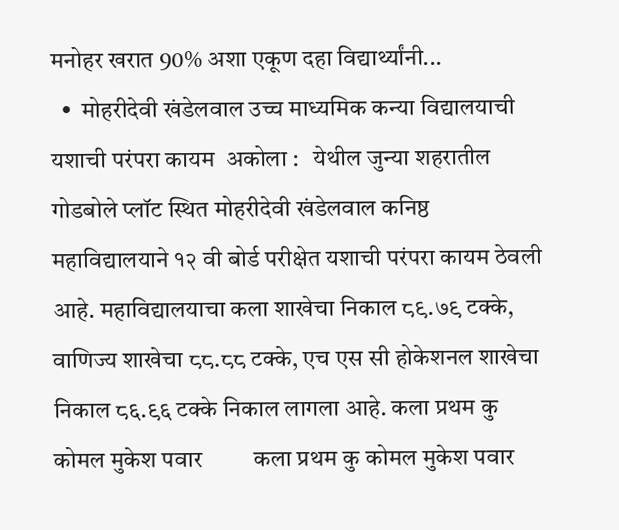मनोहर खरात 90% अशा एकूण दहा विद्यार्थ्यांनी...
  •  मोहरीदेवी खंडेलवाल उच्च माध्यमिक कन्या विद्यालयाची यशाची परंपरा कायम  अकोला :   येथील जुन्या शहरातील गोडबोले प्लॉट स्थित मोहरीदेवी खंडेलवाल कनिष्ठ महावि‌द्यालयाने १२ वी बोर्ड परीक्षेत यशाची परंपरा कायम ठेवली आहे. महावि‌द्यालयाचा कला शाखेचा निकाल ८९.७९ टक्के, वाणिज्य शाखेचा ८८.८८ टक्के, एच एस सी होकेशनल शाखेचा निकाल ८६.९६ टक्के निकाल लागला आहे. कला प्रथम कु कोमल मुकेश पवार         कला प्रथम कु कोमल मुकेश पवार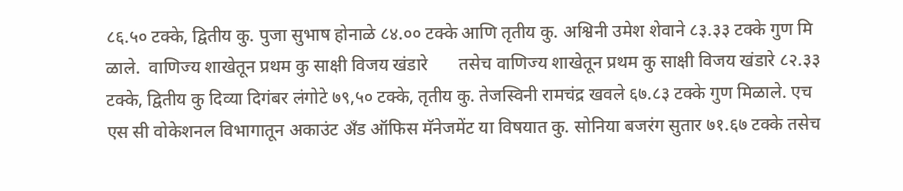८६.५० टक्के, द्वितीय कु. पुजा सुभाष होनाळे ८४.०० टक्के आणि तृतीय कु. अश्विनी उमेश शेवाने ८३.३३ टक्के गुण मि ळाले.  वाणिज्य शाखेतून प्रथम कु साक्षी विजय खंडारे       तसेच वाणिज्य शाखेतून प्रथम कु साक्षी विजय खंडारे ८२.३३ टक्के, द्वितीय कु दिव्या दिगंबर लंगोटे ७९,५० टक्के, तृतीय कु. तेजस्विनी रामचंद्र खवले ६७.८३ टक्के गुण मिळाले. एच एस सी वोकेशनल विभागातून अकाउंट अँड ऑफिस मॅनेजमेंट या विषयात कु. सोनिया बजरंग सुतार ७१.६७ टक्के तसेच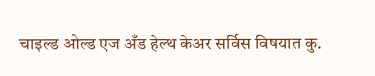चाइल्ड ओल्ड एज अँड हेल्थ केअर सर्विस विषयात कु.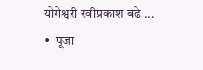योगेश्वरी रवीप्रकाश बढे ...
•  पूजा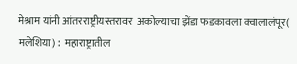मेश्राम यांनी आंतरराष्ट्रीयस्तरावर  अकोल्याचा झेंडा फडकावला क्वालालंपूर( मलेशिया) :  महाराष्ट्रातील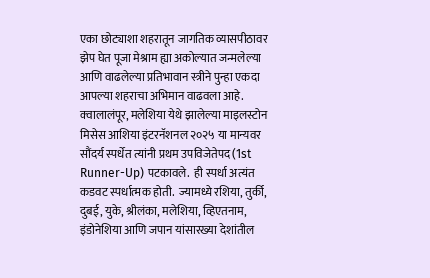एका छोट्याशा शहरातून जागतिक व्यासपीठावर झेप घेत पूजा मेश्राम ह्या अकोल्यात जन्मलेल्या आणि वाढलेल्या प्रतिभावान स्त्रीने पुन्हा एकदा आपल्या शहराचा अभिमान वाढवला आहे. क्वालालंपूर, मलेशिया येथे झालेल्या माइलस्टोन मिसेस आशिया इंटरनॅशनल २०२५ या मान्यवर सौंदर्य स्पर्धेत त्यांनी प्रथम उपविजेतेपद (1st Runner-Up) पटकावले.  ही स्पर्धा अत्यंत कडवट स्पर्धात्मक होती.  ज्यामध्ये रशिया, तुर्की, दुबई, युके, श्रीलंका, मलेशिया, व्हिएतनाम, इंडोनेशिया आणि जपान यांसारख्या देशांतील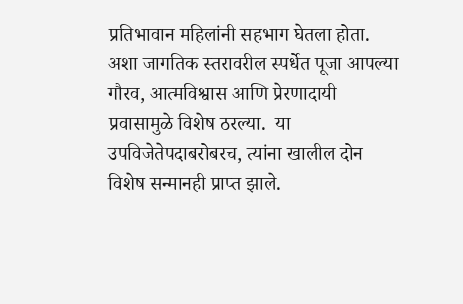प्रतिभावान महिलांनी सहभाग घेतला होता. अशा जागतिक स्तरावरील स्पर्धेत पूजा आपल्या गौरव, आत्मविश्वास आणि प्रेरणादायी प्रवासामुळे विशेष ठरल्या.  या उपविजेतेपदाबरोबरच, त्यांना खालील दोन विशेष सन्मानही प्राप्त झाले.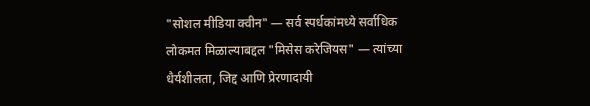"सोशल मीडिया क्वीन" — सर्व स्पर्धकांमध्ये सर्वाधिक लोकमत मिळाल्याबद्दल "मिसेस करेजियस" — त्यांच्या धैर्यशीलता, जिद्द आणि प्रेरणादायी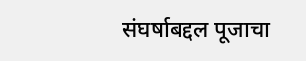संघर्षाबद्दल पूजाचा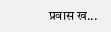प्रवास ख...